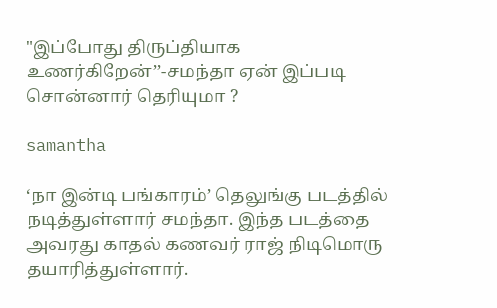"இப்போது திருப்தியாக உணர்கிறேன்’’-சமந்தா ஏன் இப்படி சொன்னார் தெரியுமா ?

samantha

‘நா இன்டி பங்காரம்’ தெலுங்கு படத்தில் நடித்துள்ளார் சமந்தா. இந்த படத்தை அவரது காதல் கணவர் ராஜ் நிடிமொரு தயாரித்துள்ளார்.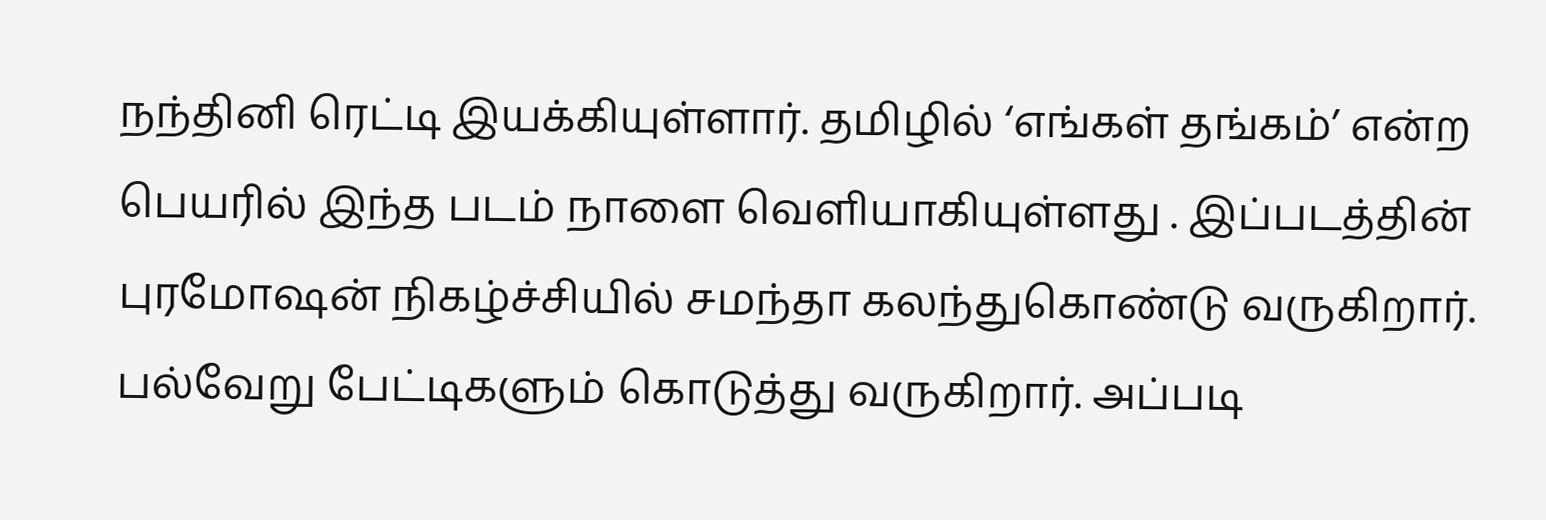நந்தினி ரெட்டி இயக்கியுள்ளார். தமிழில் ‘எங்கள் தங்கம்’ என்ற பெயரில் இந்த படம் நாளை வெளியாகியுள்ளது . இப்படத்தின் புரமோஷன் நிகழ்ச்சியில் சமந்தா கலந்துகொண்டு வருகிறார். பல்வேறு பேட்டிகளும் கொடுத்து வருகிறார். அப்படி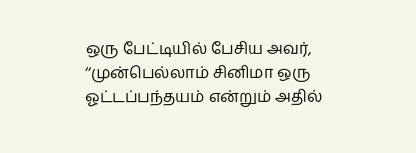ஒரு பேட்டியில் பேசிய அவர், ‘‘முன்பெல்லாம் சினிமா ஒரு ஓட்டப்பந்தயம் என்றும் அதில்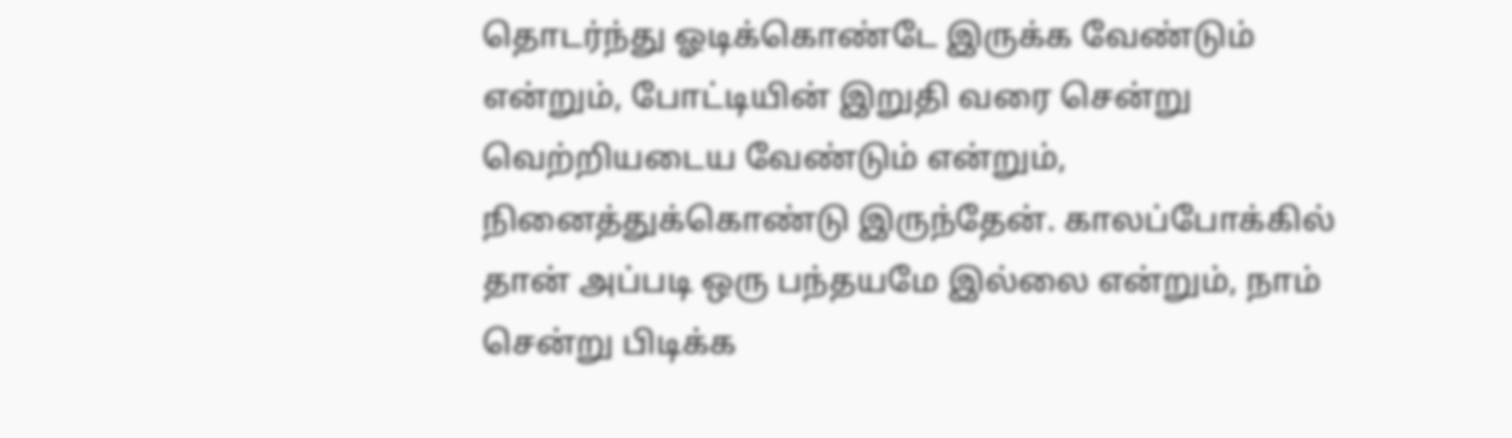தொடர்ந்து ஓடிக்கொண்டே இருக்க வேண்டும் என்றும், போட்டியின் இறுதி வரை சென்று வெற்றியடைய வேண்டும் என்றும், நினைத்துக்கொண்டு இருந்தேன். காலப்போக்கில் தான் அப்படி ஒரு பந்தயமே இல்லை என்றும், நாம் சென்று பிடிக்க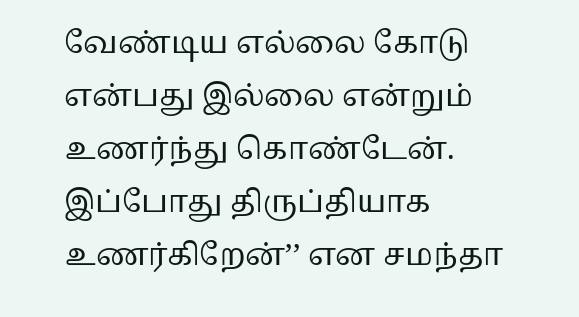வேண்டிய எல்லை கோடு என்பது இல்லை என்றும் உணர்ந்து கொண்டேன். இப்போது திருப்தியாக உணர்கிறேன்’’ என சமந்தா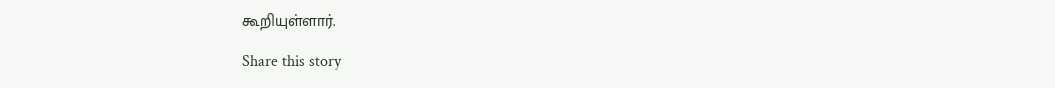கூறியுள்ளார்.

Share this story